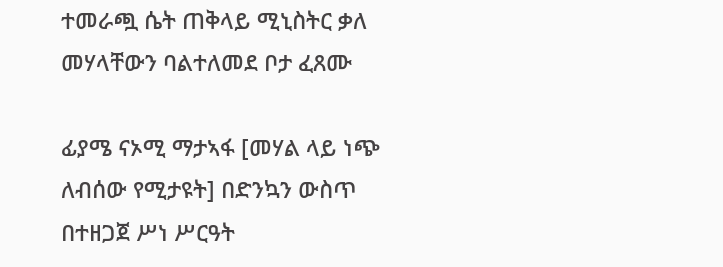ተመራጯ ሴት ጠቅላይ ሚኒስትር ቃለ መሃላቸውን ባልተለመደ ቦታ ፈጸሙ

ፊያሜ ናኦሚ ማታኣፋ [መሃል ላይ ነጭ ለብሰው የሚታዩት] በድንኳን ውስጥ በተዘጋጀ ሥነ ሥርዓት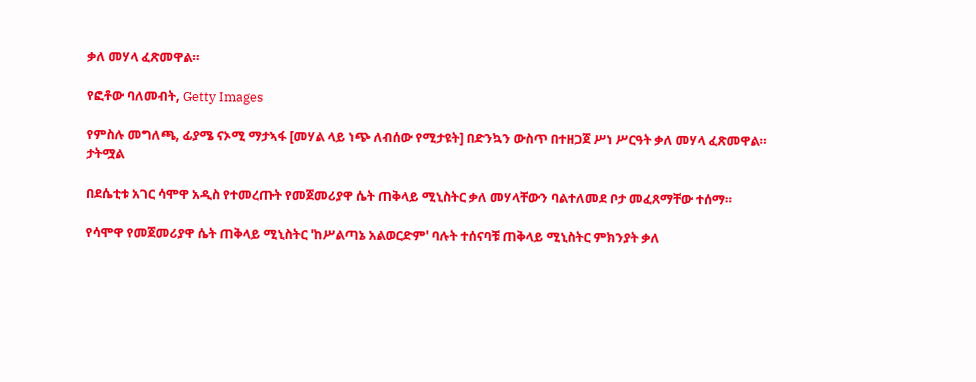ቃለ መሃላ ፈጽመዋል።

የፎቶው ባለመብት, Getty Images

የምስሉ መግለጫ, ፊያሜ ናኦሚ ማታኣፋ [መሃል ላይ ነጭ ለብሰው የሚታዩት] በድንኳን ውስጥ በተዘጋጀ ሥነ ሥርዓት ቃለ መሃላ ፈጽመዋል።
ታትሟል

በደሴቲቱ አገር ሳሞዋ አዲስ የተመረጡት የመጀመሪያዋ ሴት ጠቅላይ ሚኒስትር ቃለ መሃላቸውን ባልተለመደ ቦታ መፈጸማቸው ተሰማ።

የሳሞዋ የመጀመሪያዋ ሴት ጠቅላይ ሚኒስትር 'ከሥልጣኔ አልወርድም' ባሉት ተሰናባቹ ጠቅላይ ሚኒስትር ምክንያት ቃለ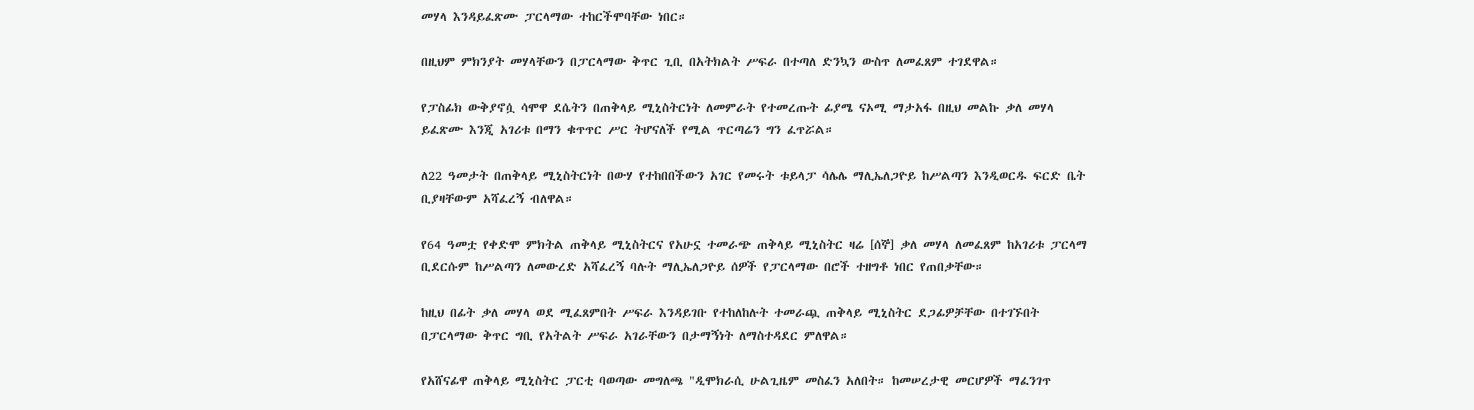መሃላ እንዳይፈጽሙ ፓርላማው ተከርችሞባቸው ነበር።

በዚህም ምክንያት መሃላቸውን በፓርላማው ቅጥር ጊቢ በአትክልት ሥፍራ በተጣለ ድንኳን ውስጥ ለመፈጸም ተገደዋል።

የፓስፊክ ውቅያኖሷ ሳሞዋ ደሴትን በጠቅላይ ሚኒስትርነት ለመምራት የተመረጡት ፊያሜ ናኦሚ ማታአፋ በዚህ መልኩ ቃለ መሃላ ይፈጽሙ እንጂ አገሪቱ በማን ቁጥጥር ሥር ትሆናለች የሚል ጥርጣሬን ግን ፈጥሯል።

ለ22 ዓመታት በጠቅላይ ሚኒስትርነት በውሃ የተከበበችውን አገር የመሩት ቱይላፓ ሳሌሌ ማሊኤለጋዮይ ከሥልጣን እንዲወርዱ ፍርድ ቤት ቢያዛቸውም አሻፈረኝ ብለዋል።

የ64 ዓመቷ የቀድሞ ምክትል ጠቅላይ ሚኒስትርና የአሁኗ ተመራጭ ጠቅላይ ሚኒስትር ዛሬ [ሰኞ] ቃለ መሃላ ለመፈጸም ከአገሪቱ ፓርላማ ቢደርሱም ከሥልጣን ለመውረድ አሻፈረኝ ባሉት ማሊኤለጋዮይ ሰዎች የፓርላማው በሮች ተዘግቶ ነበር የጠበቃቸው።

ከዚህ በፊት ቃለ መሃላ ወደ ሚፈጸምበት ሥፍራ እንዳይገቡ የተከለከሉት ተመራጯ ጠቅላይ ሚኒስትር ደጋፊዎቻቸው በተገኙበት በፓርላማው ቅጥር ግቢ የአትልት ሥፍራ አገራቸውን በታማኝነት ለማስተዳደር ምለዋል።

የአሸናፊዋ ጠቅላይ ሚኒስትር ፓርቲ ባወጣው መግለጫ "ዲሞክራሲ ሁልጊዜም መስፈን አለበት። ከመሠረታዊ መርሆዎች ማፈንገጥ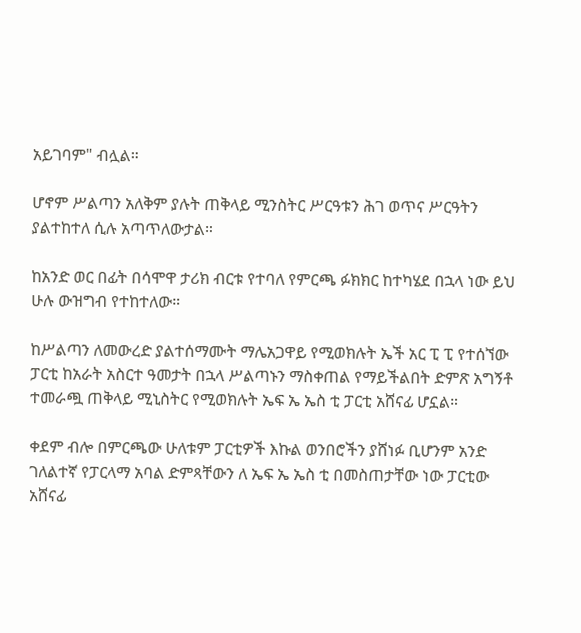አይገባም" ብሏል።

ሆኖም ሥልጣን አለቅም ያሉት ጠቅላይ ሚንስትር ሥርዓቱን ሕገ ወጥና ሥርዓትን ያልተከተለ ሲሉ አጣጥለውታል።

ከአንድ ወር በፊት በሳሞዋ ታሪክ ብርቱ የተባለ የምርጫ ፉክክር ከተካሄደ በኋላ ነው ይህ ሁሉ ውዝግብ የተከተለው።

ከሥልጣን ለመውረድ ያልተሰማሙት ማሌአጋዋይ የሚወክሉት ኤች አር ፒ ፒ የተሰኘው ፓርቲ ከአራት አስርተ ዓመታት በኋላ ሥልጣኑን ማስቀጠል የማይችልበት ድምጽ አግኝቶ ተመራጯ ጠቅላይ ሚኒስትር የሚወክሉት ኤፍ ኤ ኤስ ቲ ፓርቲ አሸናፊ ሆኗል።

ቀደም ብሎ በምርጫው ሁለቱም ፓርቲዎች እኩል ወንበሮችን ያሸነፉ ቢሆንም አንድ ገለልተኛ የፓርላማ አባል ድምጻቸውን ለ ኤፍ ኤ ኤስ ቲ በመስጠታቸው ነው ፓርቲው አሸናፊ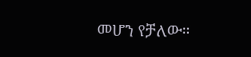መሆን የቻለው።